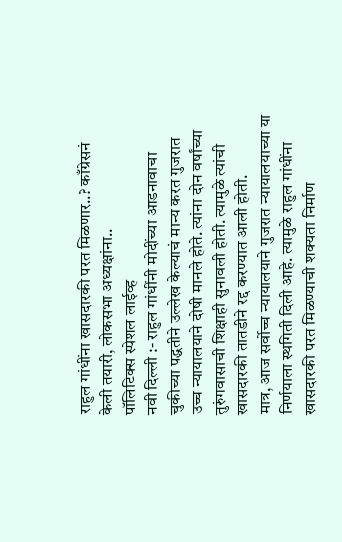राहुल गांधींना खासदारकी परत मिळणार..? काँग्रेसनं केली तयारी, लोकसभा अध्यक्षांना..
पॉलिटिक्स स्पेशल लाईव्ह
नवी दिल्ली :- राहुल गांधींनी मोदींच्या आडनावाचा चुकीच्या पद्धतीने उल्लेख केल्याचं मान्य करत गुजरात उच्च न्यायालयाने दोषी मानले होते. त्यांना दोन वर्षांच्या तुरुंगवासाची शिक्षाही सुनावली होती. त्यामुळे त्यांची खासदारकी तातडीने रद्द करण्यात आली होती.
मात्र, आज सर्वोच्च न्यायालयाने गुजरात न्यायालयाच्या या निर्णयाला स्थगिती दिली आहे. त्यामुळे राहुल गांधींना खासदारकी परत मिळण्याची शक्यता निर्माण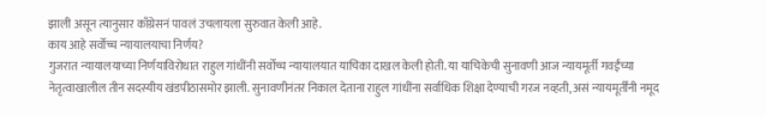झाली असून त्यानुसार काँग्रेसनं पावलं उचलायला सुरुवात केली आहे.
काय आहे सर्वोच्च न्यायालयाचा निर्णय?
गुजरात न्यायालयाच्या निर्णयाविरोधात राहुल गांधींनी सर्वोच्च न्यायालयात याचिका दाखल केली होती. या याचिकेची सुनावणी आज न्यायमूर्ती गवईंच्या नेतृत्वाखालील तीन सदस्यीय खंडपीठासमोर झाली. सुनावणीनंतर निकाल देताना राहुल गांधींना सर्वाधिक शिक्षा देण्याची गरज नव्हती, असं न्यायमूर्तींनी नमूद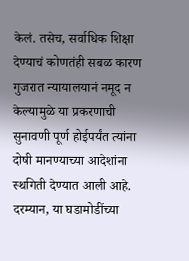केलं. तसेच, सर्वाधिक शिक्षा देण्याचं कोणतंही सबळ कारण गुजरात न्यायालयानं नमूद न केल्यामुळे या प्रकरणाची सुनावणी पूर्ण होईपर्यंत त्यांना दोषी मानण्याच्या आदेशांना स्थगिती देण्यात आली आहे.
दरम्यान, या घडामोडींच्या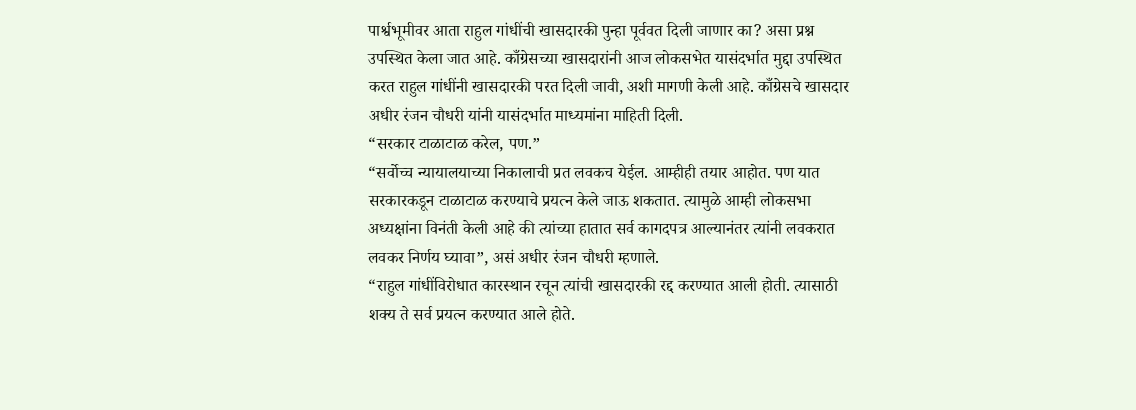पार्श्वभूमीवर आता राहुल गांधींची खासदारकी पुन्हा पूर्ववत दिली जाणार का? असा प्रश्न उपस्थित केला जात आहे. काँग्रेसच्या खासदारांनी आज लोकसभेत यासंदर्भात मुद्दा उपस्थित करत राहुल गांधींनी खासदारकी परत दिली जावी, अशी मागणी केली आहे. काँग्रेसचे खासदार अधीर रंजन चौधरी यांनी यासंदर्भात माध्यमांना माहिती दिली.
“सरकार टाळाटाळ करेल, पण.”
“सर्वोच्च न्यायालयाच्या निकालाची प्रत लवकच येईल. आम्हीही तयार आहोत. पण यात सरकारकडून टाळाटाळ करण्याचे प्रयत्न केले जाऊ शकतात. त्यामुळे आम्ही लोकसभा अध्यक्षांना विनंती केली आहे की त्यांच्या हातात सर्व कागदपत्र आल्यानंतर त्यांनी लवकरात लवकर निर्णय घ्यावा”, असं अधीर रंजन चौधरी म्हणाले.
“राहुल गांधींविरोधात कारस्थान रचून त्यांची खासदारकी रद्द करण्यात आली होती. त्यासाठी शक्य ते सर्व प्रयत्न करण्यात आले होते.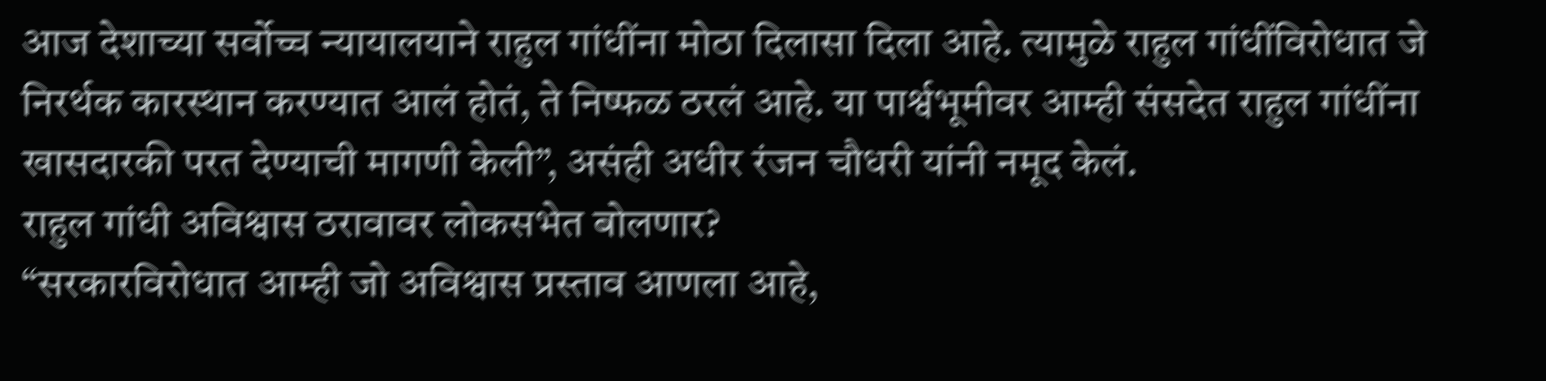आज देशाच्या सर्वोच्च न्यायालयाने राहुल गांधींना मोठा दिलासा दिला आहे. त्यामुळे राहुल गांधींविरोधात जे निरर्थक कारस्थान करण्यात आलं होतं, ते निष्फळ ठरलं आहे. या पार्श्वभूमीवर आम्ही संसदेत राहुल गांधींना खासदारकी परत देण्याची मागणी केली”, असंही अधीर रंजन चौधरी यांनी नमूद केलं.
राहुल गांधी अविश्वास ठरावावर लोकसभेत बोलणार?
“सरकारविरोधात आम्ही जो अविश्वास प्रस्ताव आणला आहे,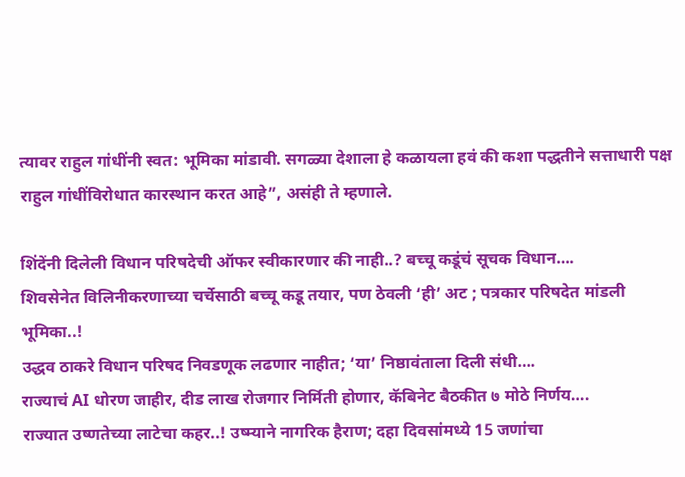त्यावर राहुल गांधींनी स्वत: भूमिका मांडावी. सगळ्या देशाला हे कळायला हवं की कशा पद्धतीने सत्ताधारी पक्ष राहुल गांधींविरोधात कारस्थान करत आहे”, असंही ते म्हणाले.

शिंदेंनी दिलेली विधान परिषदेची ऑफर स्वीकारणार की नाही..? बच्चू कडूंचं सूचक विधान….
शिवसेनेत विलिनीकरणाच्या चर्चेसाठी बच्चू कडू तयार, पण ठेवली ‘ही’ अट ; पत्रकार परिषदेत मांडली भूमिका..!
उद्धव ठाकरे विधान परिषद निवडणूक लढणार नाहीत; ‘या’ निष्ठावंताला दिली संधी….
राज्याचं AI धोरण जाहीर, दीड लाख रोजगार निर्मिती होणार, कॅबिनेट बैठकीत ७ मोठे निर्णय….
राज्यात उष्णतेच्या लाटेचा कहर..! उष्म्याने नागरिक हैराण; दहा दिवसांमध्ये 15 जणांचा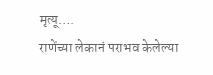मृत्यू….
राणेंच्या लेकानं पराभव केलेल्या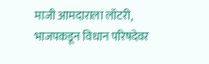माजी आमदाराला लॉटरी, भाजपकडून विधान परिषदेवर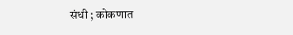संधी ; कोकणात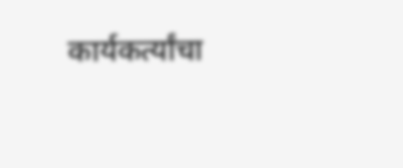कार्यकर्त्यांचा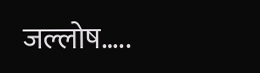जल्लोष…..